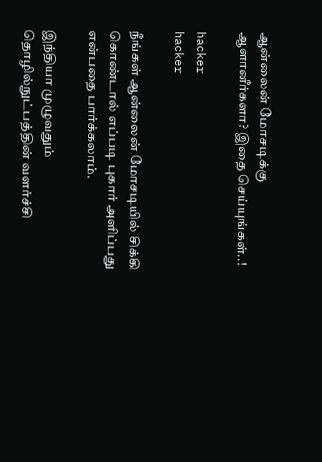ஆன்லைன் மோசடிக்கு ஆளானீர்களா? இதை செய்யுங்கள்..!

hacker
hacker

நீங்கள் ஆன்லைன் மோசடியில் சிக்கி கொண்டால் எப்படி புகார் அளிப்பது என்பதை பார்க்கலாம்.

இந்தியா முழுவதும் தொழில்நுட்பத்தின் வளர்ச்சி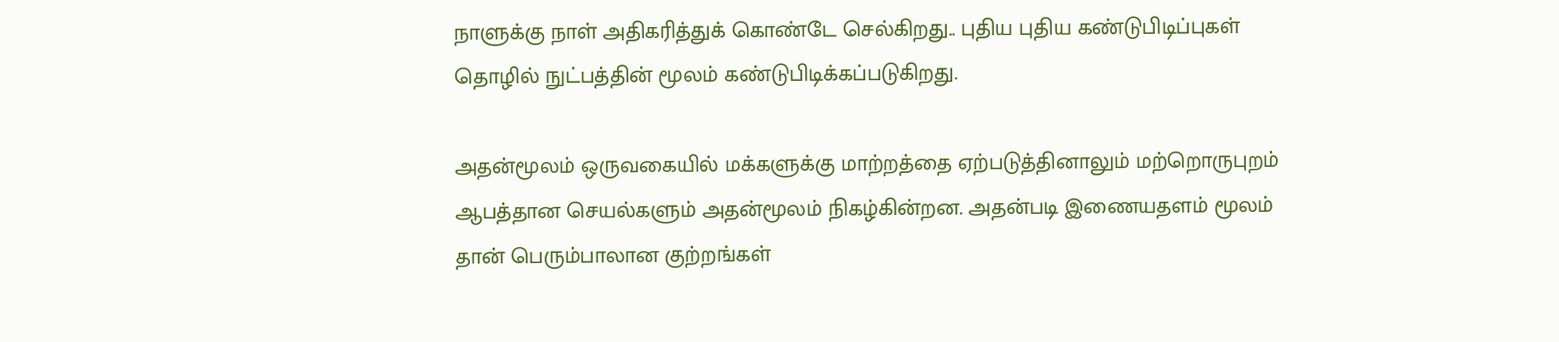நாளுக்கு நாள் அதிகரித்துக் கொண்டே செல்கிறது.. புதிய புதிய கண்டுபிடிப்புகள் தொழில் நுட்பத்தின் மூலம் கண்டுபிடிக்கப்படுகிறது.

அதன்மூலம் ஒருவகையில் மக்களுக்கு மாற்றத்தை ஏற்படுத்தினாலும் மற்றொருபுறம் ஆபத்தான செயல்களும் அதன்மூலம் நிகழ்கின்றன. அதன்படி இணையதளம் மூலம் தான் பெரும்பாலான குற்றங்கள்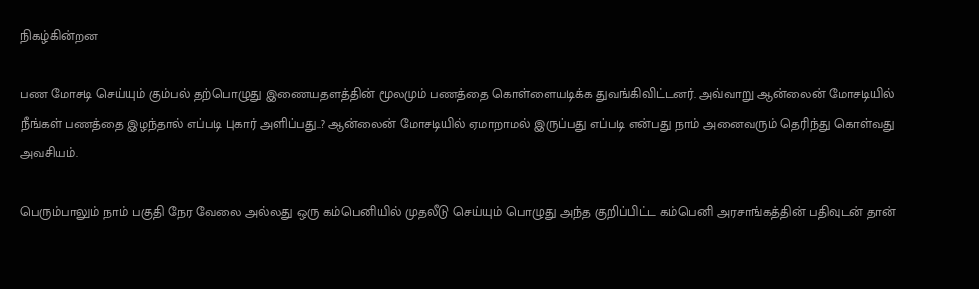நிகழ்கின்றன

பண மோசடி செய்யும் கும்பல் தற்பொழுது இணையதளத்தின் மூலமும் பணத்தை கொள்ளையடிக்க துவங்கிவிட்டனர். அவ்வாறு ஆன்லைன்‌ மோசடியில்‌ நீங்கள் பணத்தை இழந்தால்‌ எப்படி புகார்‌ அளிப்பது..? ஆன்லைன்‌ மோசடியில்‌ ஏமாறாமல்‌ இருப்பது எப்படி என்பது நாம் அனைவரும் தெரிந்து கொள்வது அவசியம்.

பெரும்பாலும் நாம் பகுதி நேர வேலை அல்லது ஒரு கம்பெனியில் முதலீடு செய்யும் பொழுது அந்த குறிப்பிட்ட கம்பெனி அரசாங்கத்தின் பதிவுடன் தான்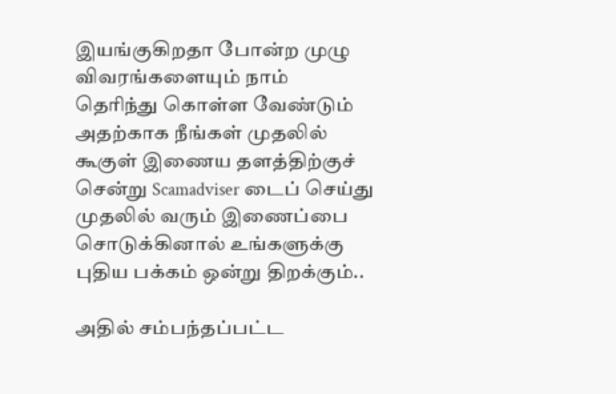இயங்குகிறதா போன்ற முழு விவரங்களையும் நாம் தெரிந்து கொள்ள வேண்டும் அதற்காக நீங்கள் முதலில் கூகுள் இணைய தளத்திற்குச் சென்று Scamadviser டைப் செய்து முதலில் வரும் இணைப்பை சொடுக்கினால் உங்களுக்கு புதிய பக்கம் ஒன்று திறக்கும்..

அதில் சம்பந்தப்பட்ட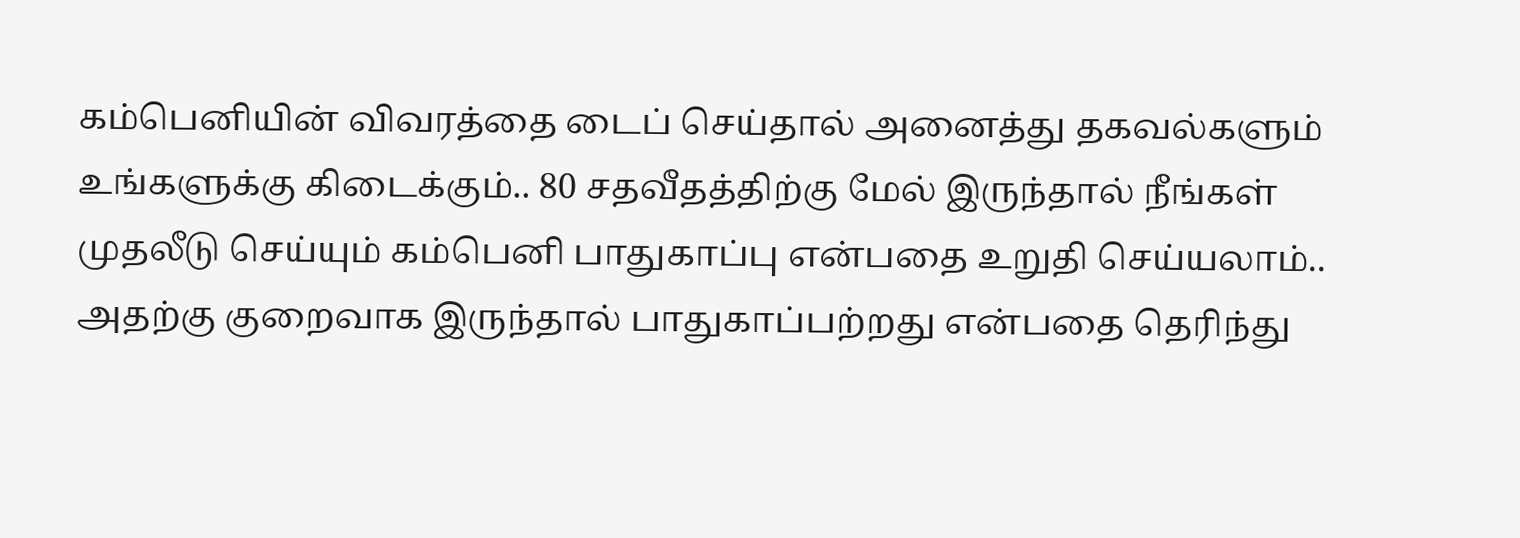கம்பெனியின் விவரத்தை டைப் செய்தால் அனைத்து தகவல்களும் உங்களுக்கு கிடைக்கும்.. 80 சதவீதத்திற்கு மேல் இருந்தால் நீங்கள் முதலீடு செய்யும் கம்பெனி பாதுகாப்பு என்பதை உறுதி செய்யலாம்.. அதற்கு குறைவாக இருந்தால் பாதுகாப்பற்றது என்பதை தெரிந்து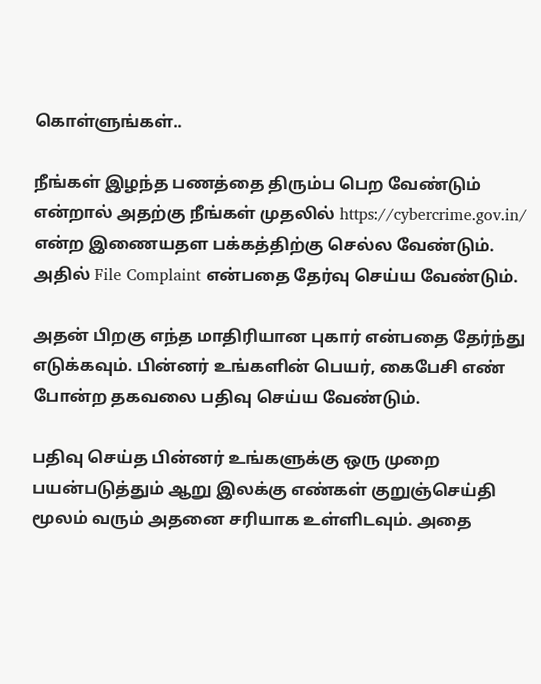கொள்ளுங்கள்..

நீங்கள் இழந்த பணத்தை திரும்ப பெற வேண்டும் என்றால் அதற்கு நீங்கள் முதலில்‌ https://cybercrime.gov.in/ என்ற இணையதள பக்கத்திற்கு செல்ல வேண்டும்‌. அதில்‌ File Complaint என்பதை தேர்வு செய்ய வேண்டும்‌.

அதன்‌ பிறகு எந்த மாதிரியான புகார்‌ என்பதை தேர்ந்து எடுக்கவும். பின்னர் உங்களின்‌ பெயர்‌, கைபேசி எண்‌ போன்ற தகவலை பதிவு செய்ய வேண்டும்‌.

பதிவு செய்த பின்னர் உங்களுக்கு ஒரு முறை பயன்படுத்தும்‌ ஆறு இலக்கு எண்கள்‌ குறுஞ்செய்தி மூலம் வரும் அதனை சரியாக உள்ளிடவும். அதை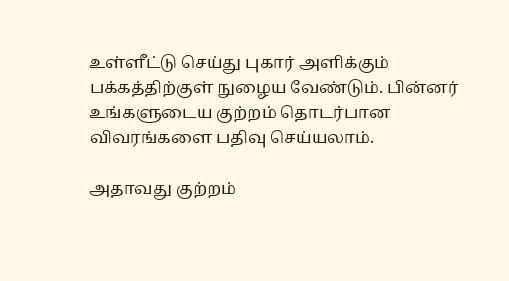உள்ளீட்டு செய்து புகார்‌ அளிக்கும்‌ பக்கத்திற்குள்‌ நுழைய வேண்டும்‌. பின்னர் உங்களுடைய குற்றம் தொடர்பான விவரங்களை பதிவு செய்யலாம்.

அதாவது குற்றம்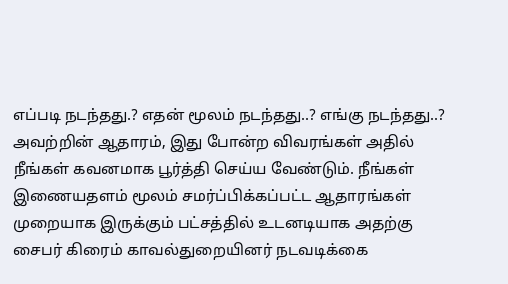எப்படி நடந்தது.? எதன் மூலம் நடந்தது..? எங்கு நடந்தது..? அவற்றின்‌ ஆதாரம்‌, இது போன்ற விவரங்கள் அதில் நீங்கள் கவனமாக பூர்த்தி செய்ய வேண்டும். நீங்கள் இணையதளம் மூலம் சமர்ப்பிக்கப்பட்ட ஆதாரங்கள் முறையாக இருக்கும் பட்சத்தில் உடனடியாக அதற்கு சைபர் கிரைம் காவல்துறையினர் நடவடிக்கை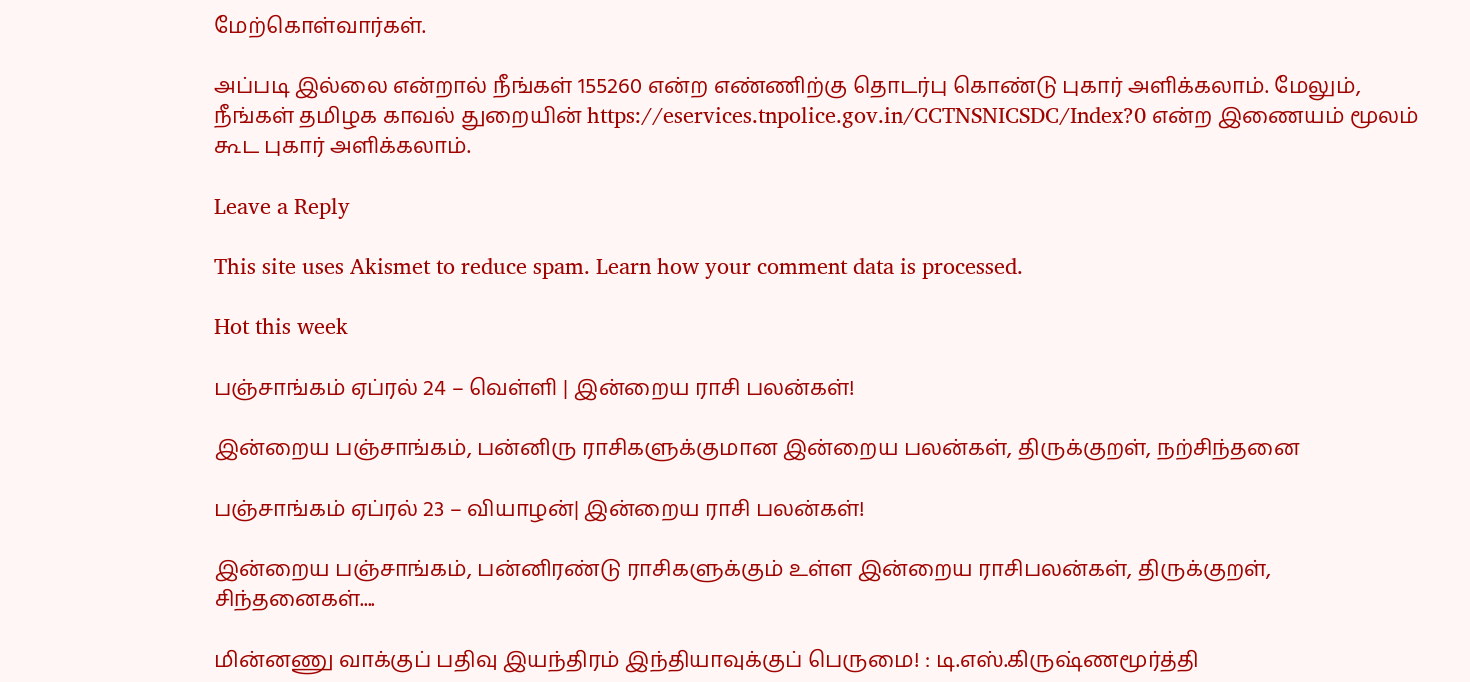மேற்கொள்வார்கள்.

அப்படி இல்லை என்றால் நீங்கள்‌ 155260 என்ற எண்ணிற்கு தொடர்பு கொண்டு புகார்‌ அளிக்கலாம்‌. மேலும், நீங்கள் தமிழக காவல்‌ துறையின்‌ https://eservices.tnpolice.gov.in/CCTNSNICSDC/Index?0 என்ற இணையம் மூலம் கூட புகார் அளிக்கலாம்.

Leave a Reply

This site uses Akismet to reduce spam. Learn how your comment data is processed.

Hot this week

பஞ்சாங்கம் ஏப்ரல் 24 – வெள்ளி | இன்றைய ராசி பலன்கள்!

இன்றைய பஞ்சாங்கம், பன்னிரு ராசிகளுக்குமான இன்றைய பலன்கள், திருக்குறள், நற்சிந்தனை

பஞ்சாங்கம் ஏப்ரல் 23 – வியாழன்| இன்றைய ராசி பலன்கள்!

இன்றைய பஞ்சாங்கம், பன்னிரண்டு ராசிகளுக்கும் உள்ள இன்றைய ராசிபலன்கள், திருக்குறள், சிந்தனைகள்....

மின்னணு வாக்குப் பதிவு இயந்திரம் இந்தியாவுக்குப் பெருமை! : டி.எஸ்.கிருஷ்ணமூர்த்தி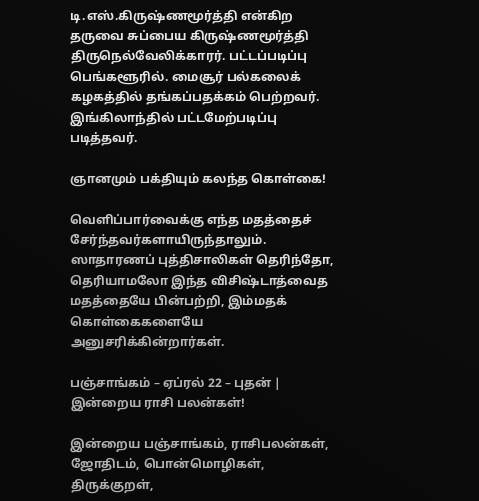டி.எஸ்.கிருஷ்ணமூர்த்தி என்கிற தருவை சுப்பைய கிருஷ்ணமூர்த்தி திருநெல்வேலிக்காரர். பட்டப்படிப்பு பெங்களூரில். மைசூர் பல்கலைக் கழகத்தில் தங்கப்பதக்கம் பெற்றவர். இங்கிலாந்தில் பட்டமேற்படிப்பு படித்தவர்.

ஞானமும் பக்தியும் கலந்த கொள்கை!

வெளிப்பார்வைக்கு எந்த மதத்தைச் சேர்ந்தவர்களாயிருந்தாலும். ஸாதாரணப் புத்திசாலிகள் தெரிந்தோ, தெரியாமலோ இந்த விசிஷ்டாத்வைத மதத்தையே பின்பற்றி, இம்மதக் கொள்கைகளையே அனுசரிக்கின்றார்கள்.

பஞ்சாங்கம் – ஏப்ரல் 22 – புதன் | இன்றைய ராசி பலன்கள்!

இன்றைய பஞ்சாங்கம், ராசிபலன்கள், ஜோதிடம், பொன்மொழிகள், திருக்குறள்,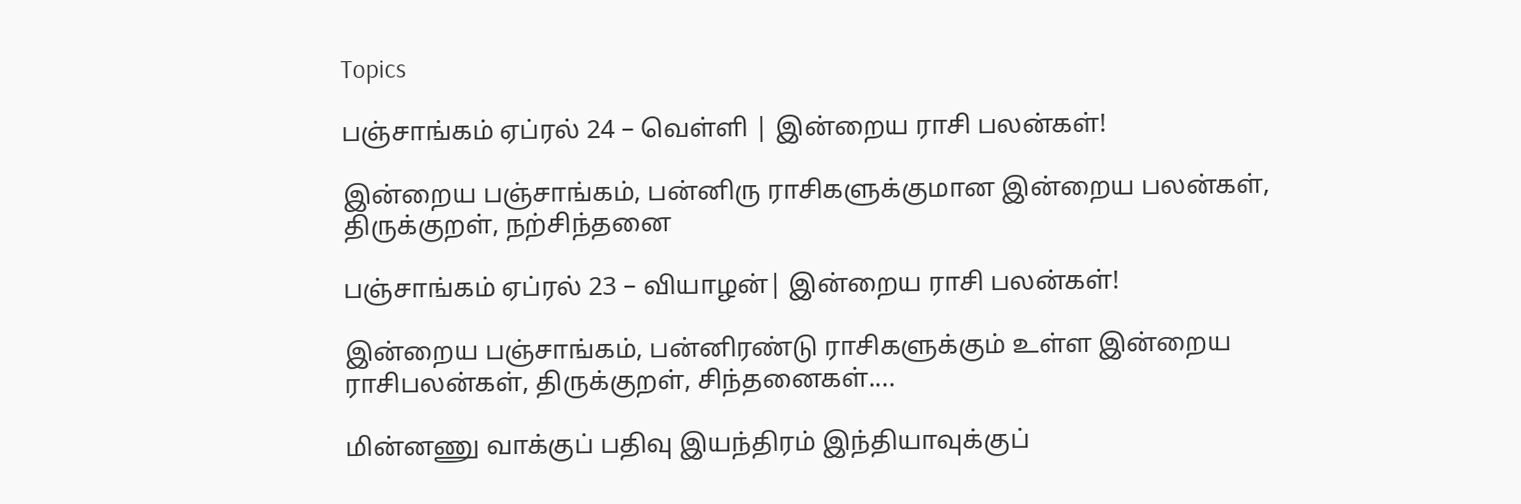Topics

பஞ்சாங்கம் ஏப்ரல் 24 – வெள்ளி | இன்றைய ராசி பலன்கள்!

இன்றைய பஞ்சாங்கம், பன்னிரு ராசிகளுக்குமான இன்றைய பலன்கள், திருக்குறள், நற்சிந்தனை

பஞ்சாங்கம் ஏப்ரல் 23 – வியாழன்| இன்றைய ராசி பலன்கள்!

இன்றைய பஞ்சாங்கம், பன்னிரண்டு ராசிகளுக்கும் உள்ள இன்றைய ராசிபலன்கள், திருக்குறள், சிந்தனைகள்....

மின்னணு வாக்குப் பதிவு இயந்திரம் இந்தியாவுக்குப்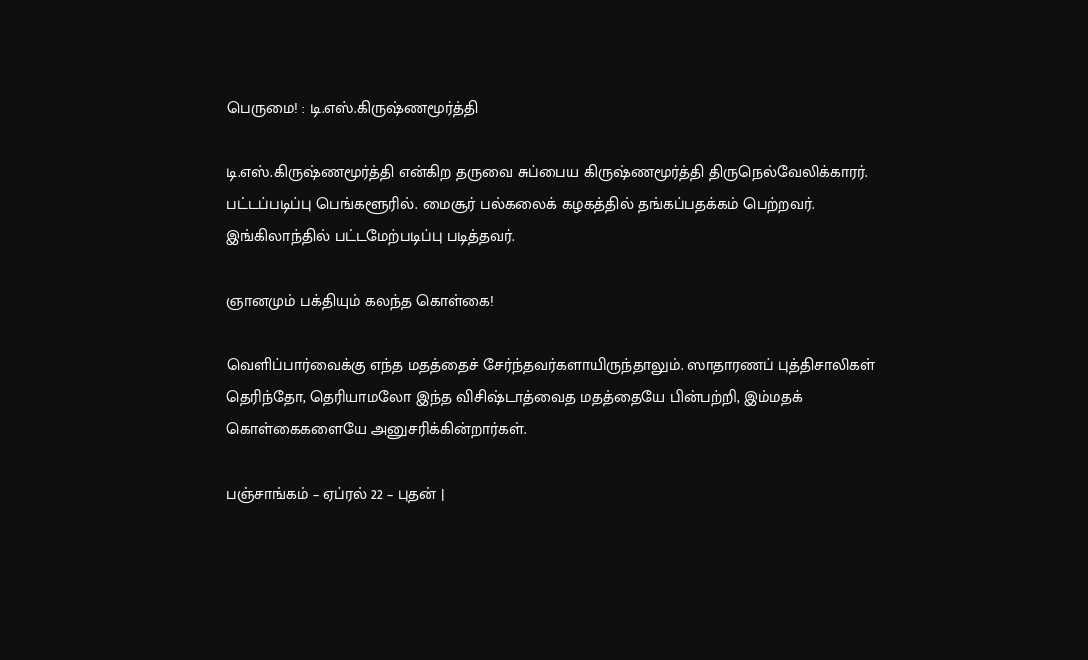பெருமை! : டி.எஸ்.கிருஷ்ணமூர்த்தி

டி.எஸ்.கிருஷ்ணமூர்த்தி என்கிற தருவை சுப்பைய கிருஷ்ணமூர்த்தி திருநெல்வேலிக்காரர். பட்டப்படிப்பு பெங்களூரில். மைசூர் பல்கலைக் கழகத்தில் தங்கப்பதக்கம் பெற்றவர். இங்கிலாந்தில் பட்டமேற்படிப்பு படித்தவர்.

ஞானமும் பக்தியும் கலந்த கொள்கை!

வெளிப்பார்வைக்கு எந்த மதத்தைச் சேர்ந்தவர்களாயிருந்தாலும். ஸாதாரணப் புத்திசாலிகள் தெரிந்தோ, தெரியாமலோ இந்த விசிஷ்டாத்வைத மதத்தையே பின்பற்றி, இம்மதக் கொள்கைகளையே அனுசரிக்கின்றார்கள்.

பஞ்சாங்கம் – ஏப்ரல் 22 – புதன் |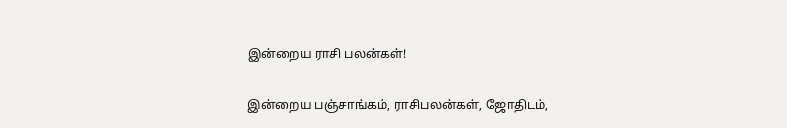இன்றைய ராசி பலன்கள்!

இன்றைய பஞ்சாங்கம், ராசிபலன்கள், ஜோதிடம்,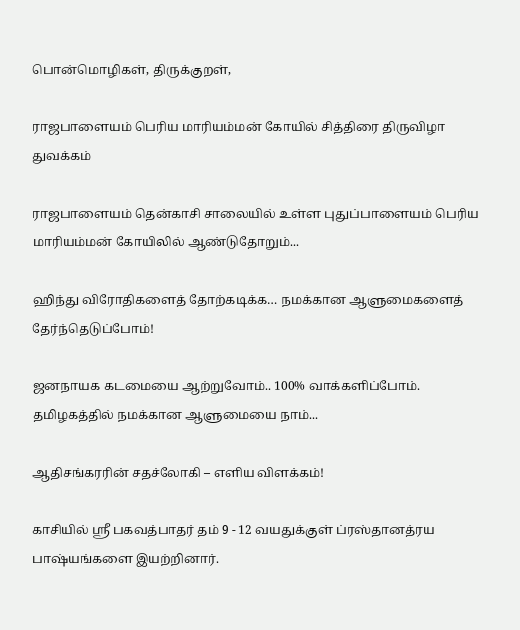பொன்மொழிகள், திருக்குறள்,

ராஜபாளையம் பெரிய மாரியம்மன் கோயில் சித்திரை திருவிழா துவக்கம்

ராஜபாளையம் தென்காசி சாலையில் உள்ள புதுப்பாளையம் பெரிய மாரியம்மன் கோயிலில் ஆண்டுதோறும்...

ஹிந்து விரோதிகளைத் தோற்கடிக்க… நமக்கான ஆளுமைகளைத் தேர்ந்தெடுப்போம்!

ஜனநாயக கடமையை ஆற்றுவோம்.. 100% வாக்களிப்போம். தமிழகத்தில் நமக்கான ஆளுமையை நாம்...

ஆதிசங்கரரின் சதச்லோகி – எளிய விளக்கம்!

காசியில் ஸ்ரீ பகவத்பாதர் தம் 9 - 12 வயதுக்குள் ப்ரஸ்தானத்ரய பாஷ்யங்களை இயற்றினார்.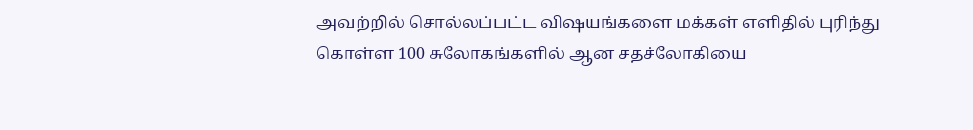அவற்றில் சொல்லப்பட்ட விஷயங்களை மக்கள் எளிதில் புரிந்து கொள்ள 100 சுலோகங்களில் ஆன சதச்லோகியை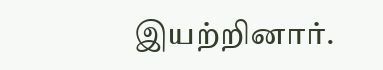இயற்றினார்.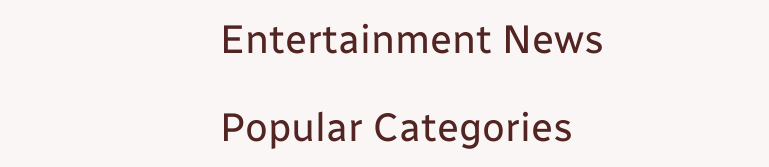Entertainment News

Popular Categories